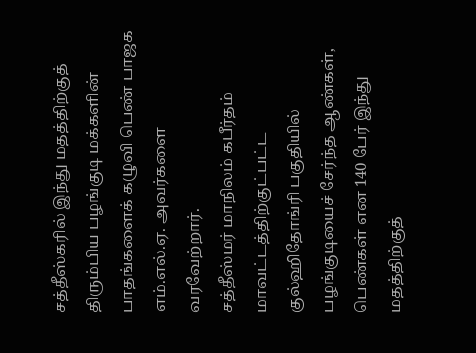சத்தீஸ்கரில் இந்து மதத்திற்குத் திரும்பிய பழங்குடி மக்களின் பாதங்களைக் கழுவி பெண் பாஜக எம்.எல்.ஏ. அவர்களை வரவேற்றார்.
சத்தீஸ்மர் மாநிலம் கபீர்தம் மாவட்டத்திற்குட்பட்ட குல்ஹிதோங்ரி பகுதியில் பழங்குடியைச் சேர்ந்த ஆண்கள், பெண்கள் என 140 பேர் இந்து மதத்திற்குத்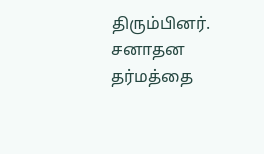திரும்பினர். சனாதன தர்மத்தை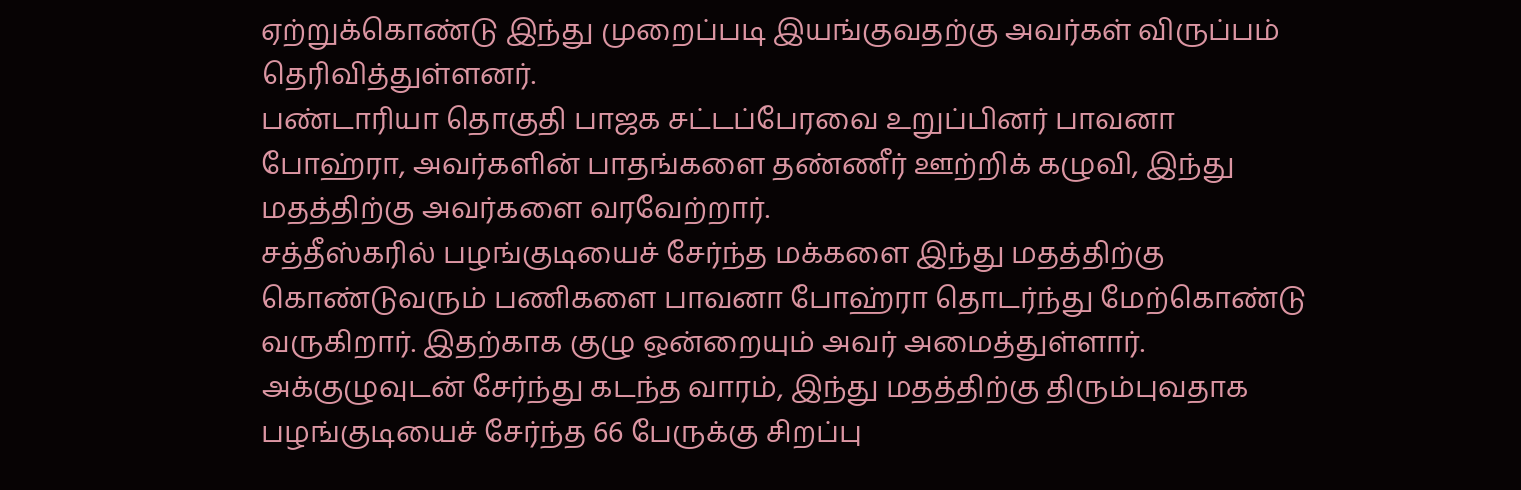ஏற்றுக்கொண்டு இந்து முறைப்படி இயங்குவதற்கு அவர்கள் விருப்பம் தெரிவித்துள்ளனர்.
பண்டாரியா தொகுதி பாஜக சட்டப்பேரவை உறுப்பினர் பாவனா போஹ்ரா, அவர்களின் பாதங்களை தண்ணீர் ஊற்றிக் கழுவி, இந்து மதத்திற்கு அவர்களை வரவேற்றார்.
சத்தீஸ்கரில் பழங்குடியைச் சேர்ந்த மக்களை இந்து மதத்திற்கு கொண்டுவரும் பணிகளை பாவனா போஹ்ரா தொடர்ந்து மேற்கொண்டு வருகிறார். இதற்காக குழு ஒன்றையும் அவர் அமைத்துள்ளார்.
அக்குழுவுடன் சேர்ந்து கடந்த வாரம், இந்து மதத்திற்கு திரும்புவதாக பழங்குடியைச் சேர்ந்த 66 பேருக்கு சிறப்பு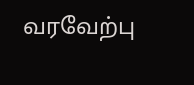வரவேற்பு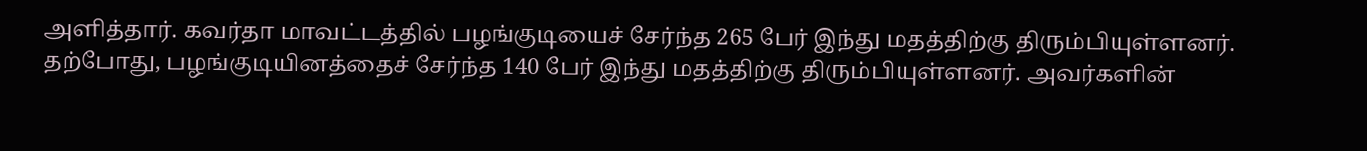அளித்தார். கவர்தா மாவட்டத்தில் பழங்குடியைச் சேர்ந்த 265 பேர் இந்து மதத்திற்கு திரும்பியுள்ளனர்.
தற்போது, பழங்குடியினத்தைச் சேர்ந்த 140 பேர் இந்து மதத்திற்கு திரும்பியுள்ளனர். அவர்களின்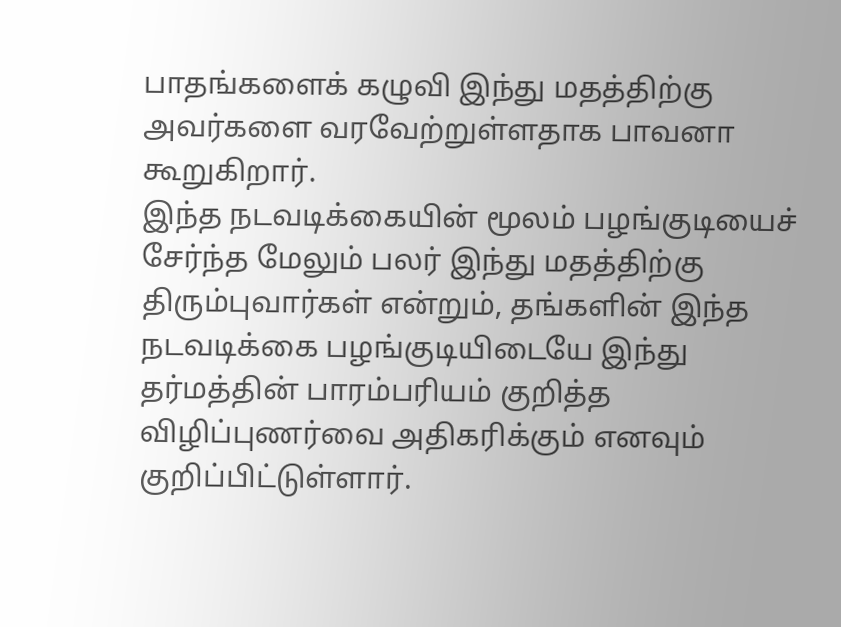பாதங்களைக் கழுவி இந்து மதத்திற்கு அவர்களை வரவேற்றுள்ளதாக பாவனா கூறுகிறார்.
இந்த நடவடிக்கையின் மூலம் பழங்குடியைச் சேர்ந்த மேலும் பலர் இந்து மதத்திற்கு திரும்புவார்கள் என்றும், தங்களின் இந்த நடவடிக்கை பழங்குடியிடையே இந்து தர்மத்தின் பாரம்பரியம் குறித்த விழிப்புணர்வை அதிகரிக்கும் எனவும் குறிப்பிட்டுள்ளார்.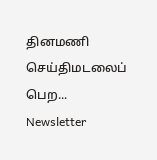தினமணி செய்திமடலைப் பெற... Newsletter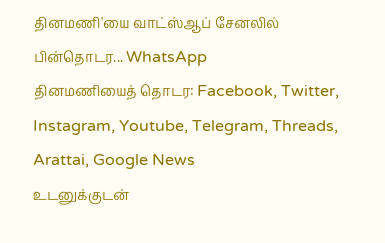தினமணி'யை வாட்ஸ்ஆப் சேனலில் பின்தொடர... WhatsApp
தினமணியைத் தொடர: Facebook, Twitter, Instagram, Youtube, Telegram, Threads, Arattai, Google News
உடனுக்குடன்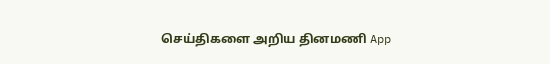செய்திகளை அறிய தினமணி App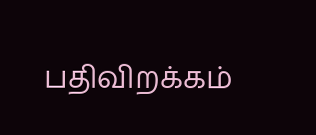பதிவிறக்கம்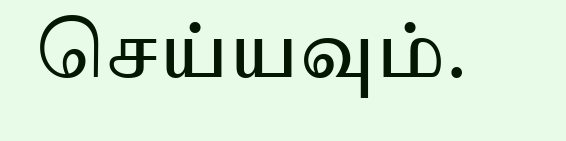செய்யவும்.